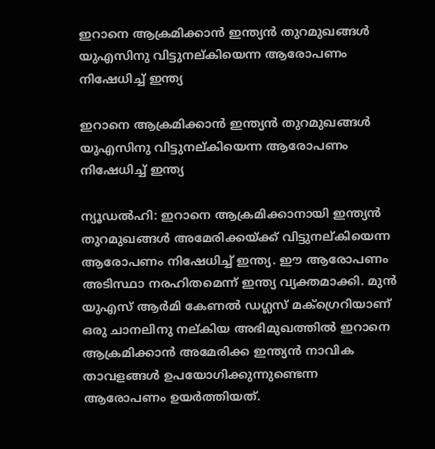ഇറാനെ ആക്രമിക്കാന്‍ ഇന്ത്യന്‍ തുറമുഖങ്ങള്‍ യുഎസിനു വിട്ടുനല്കിയെന്ന ആരോപണം നിഷേധിച്ച് ഇന്ത്യ

ഇറാനെ ആക്രമിക്കാന്‍ ഇന്ത്യന്‍ തുറമുഖങ്ങള്‍ യുഎസിനു വിട്ടുനല്കിയെന്ന ആരോപണം നിഷേധിച്ച് ഇന്ത്യ

ന്യൂഡല്‍ഹി: ഇറാനെ ആക്രമിക്കാനായി ഇന്ത്യന്‍ തുറമുഖങ്ങള്‍ അമേരിക്കയ്ക്ക് വിട്ടുനല്കിയെന്ന ആരോപണം നിഷേധിച്ച് ഇന്ത്യ. ഈ ആരോപണം അടിസ്ഥാ നരഹിതമെന്ന് ഇന്ത്യ വ്യക്തമാക്കി. മുന്‍ യുഎസ് ആര്‍മി കേണല്‍ ഡഗ്ലസ് മക്‌ഗ്രെറിയാണ് ഒരു ചാനലിനു നല്കിയ അഭിമുഖത്തില്‍ ഇറാനെ ആക്രമിക്കാന്‍ അമേരിക്ക ഇന്ത്യന്‍ നാവിക താവളങ്ങള്‍ ഉപയോഗിക്കുന്നുണ്ടെന്ന ആരോപണം ഉയര്‍ത്തിയത്.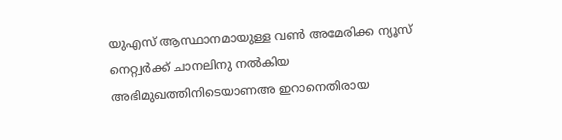യുഎസ് ആസ്ഥാനമായുള്ള വണ്‍ അമേരിക്ക ന്യൂസ് നെറ്റ്വര്‍ക്ക് ചാനലിനു നല്‍കിയ അഭിമുഖത്തിനിടെയാണഅ ഇറാനെതിരായ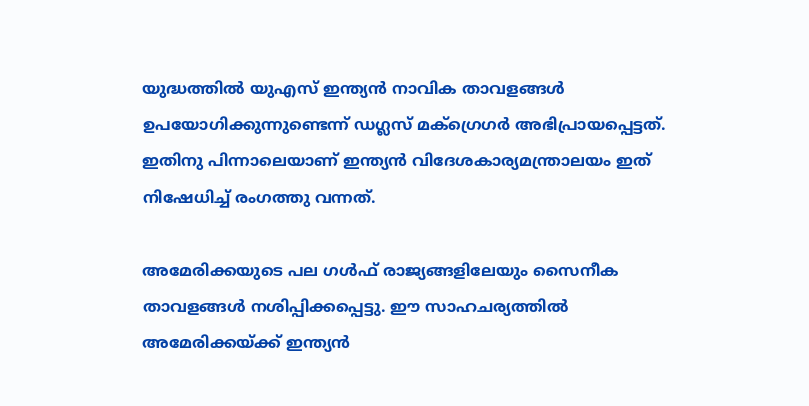യുദ്ധത്തില്‍ യുഎസ് ഇന്ത്യന്‍ നാവിക താവളങ്ങള്‍ ഉപയോഗിക്കുന്നുണ്ടെന്ന് ഡഗ്ലസ് മക്‌ഗ്രെഗര്‍ അഭിപ്രായപ്പെട്ടത്. ഇതിനു പിന്നാലെയാണ് ഇന്ത്യന്‍ വിദേശകാര്യമന്ത്രാലയം ഇത് നിഷേധിച്ച് രംഗത്തു വന്നത്.

അമേരിക്കയുടെ പല ഗള്‍ഫ് രാജ്യങ്ങളിലേയും സൈനീക താവളങ്ങള്‍ നശിപ്പിക്കപ്പെട്ടു. ഈ സാഹചര്യത്തില്‍ അമേരിക്കയ്ക്ക് ഇന്ത്യന്‍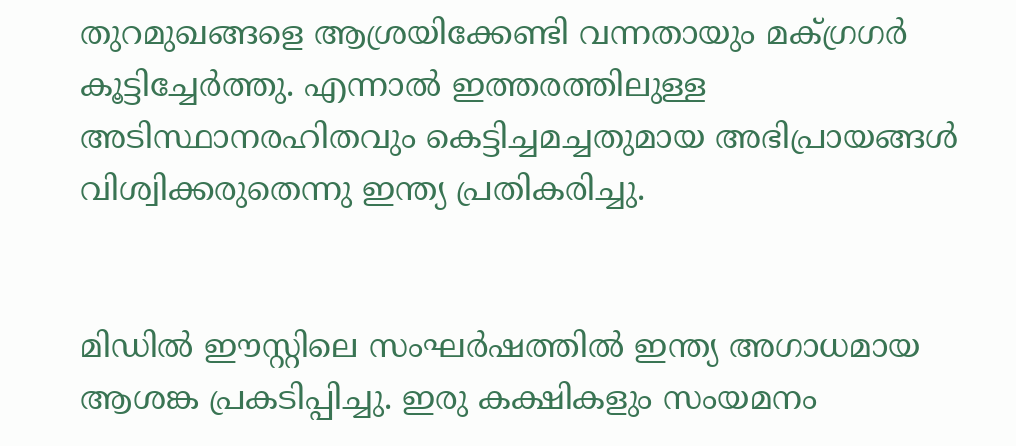തുറമുഖങ്ങളെ ആശ്രയിക്കേണ്ടി വന്നതായും മക്ഗ്രഗര്‍ കൂട്ടിച്ചേര്‍ത്തു. എന്നാല്‍ ഇത്തരത്തിലുള്ള അടിസ്ഥാനരഹിതവും കെട്ടിച്ചമച്ചതുമായ അഭിപ്രായങ്ങള്‍ വിശ്വിക്കരുതെന്നു ഇന്ത്യ പ്രതികരിച്ചു.


മിഡില്‍ ഈസ്റ്റിലെ സംഘര്‍ഷത്തില്‍ ഇന്ത്യ അഗാധമായ ആശങ്ക പ്രകടിപ്പിച്ചു. ഇരു കക്ഷികളും സംയമനം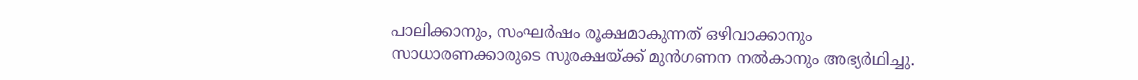പാലിക്കാനും, സംഘര്‍ഷം രൂക്ഷമാകുന്നത് ഒഴിവാക്കാനും സാധാരണക്കാരുടെ സുരക്ഷയ്ക്ക് മുന്‍ഗണന നല്‍കാനും അഭ്യര്‍ഥിച്ചു.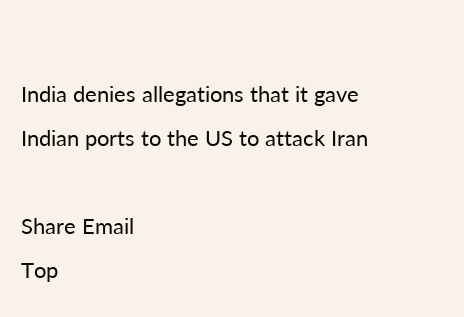India denies allegations that it gave Indian ports to the US to attack Iran

Share Email
Top